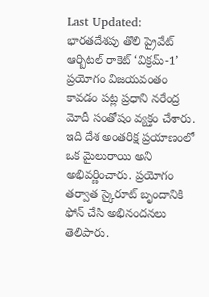Last Updated:
భారతదేశపు తొలి ప్రైవేట్ ఆర్బిటల్ రాకెట్ ‘విక్రమ్-1’ ప్రయోగం విజయవంతం కావడం పట్ల ప్రధాని నరేంద్ర మోదీ సంతోషం వ్యక్తం చేశారు. ఇది దేశ అంతరిక్ష ప్రయాణంలో ఒక మైలురాయి అని అభివర్ణించారు. ప్రయోగం తర్వాత స్కైరూట్ బృందానికి ఫోన్ చేసి అభినందనలు తెలిపారు.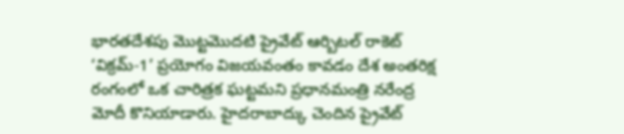భారతదేశపు మొట్టమొదటి ప్రైవేట్ ఆర్బిటల్ రాకెట్ ‘విక్రమ్-1’ ప్రయోగం విజయవంతం కావడం దేశ అంతరిక్ష రంగంలో ఒక చారిత్రక ఘట్టమని ప్రధానమంత్రి నరేంద్ర మోదీ కొనియాడారు. హైదరాబాద్కు చెందిన ప్రైవేట్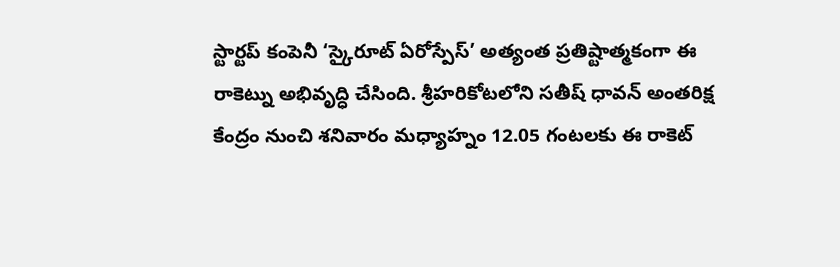స్టార్టప్ కంపెనీ ‘స్కైరూట్ ఏరోస్పేస్’ అత్యంత ప్రతిష్టాత్మకంగా ఈ రాకెట్ను అభివృద్ధి చేసింది. శ్రీహరికోటలోని సతీష్ ధావన్ అంతరిక్ష కేంద్రం నుంచి శనివారం మధ్యాహ్నం 12.05 గంటలకు ఈ రాకెట్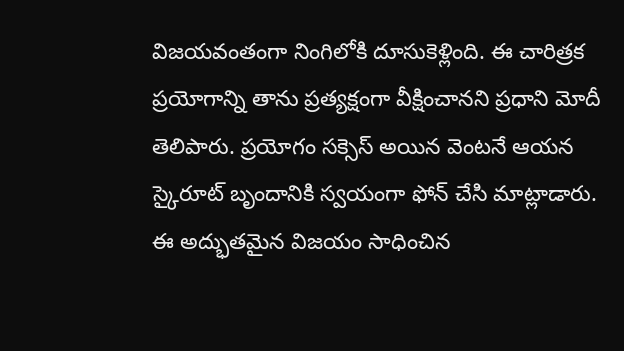విజయవంతంగా నింగిలోకి దూసుకెళ్లింది. ఈ చారిత్రక ప్రయోగాన్ని తాను ప్రత్యక్షంగా వీక్షించానని ప్రధాని మోదీ తెలిపారు. ప్రయోగం సక్సెస్ అయిన వెంటనే ఆయన స్కైరూట్ బృందానికి స్వయంగా ఫోన్ చేసి మాట్లాడారు.
ఈ అద్భుతమైన విజయం సాధించిన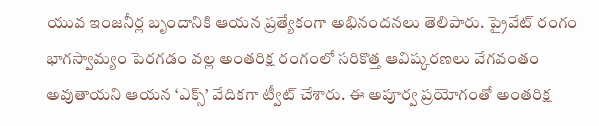యువ ఇంజనీర్ల బృందానికి ఆయన ప్రత్యేకంగా అభినందనలు తెలిపారు. ప్రైవేట్ రంగం భాగస్వామ్యం పెరగడం వల్ల అంతరిక్ష రంగంలో సరికొత్త ఆవిష్కరణలు వేగవంతం అవుతాయని ఆయన ‘ఎక్స్’ వేదికగా ట్వీట్ చేశారు. ఈ అపూర్వ ప్రయోగంతో అంతరిక్ష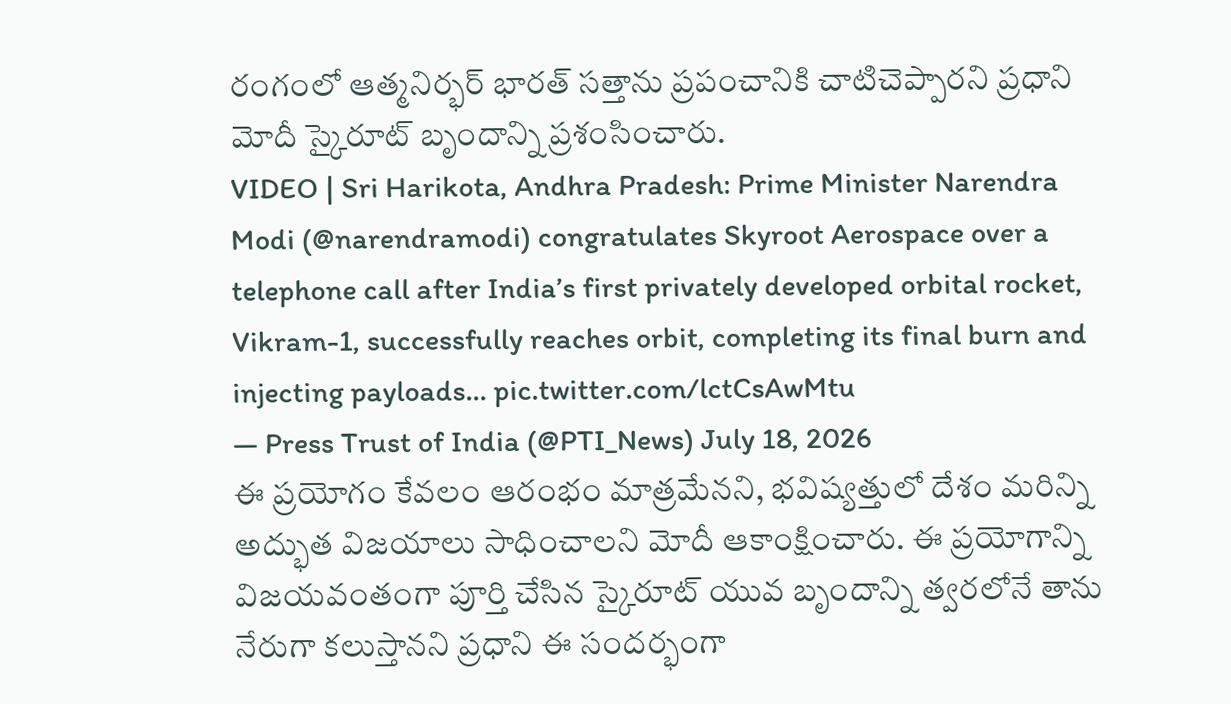రంగంలో ఆత్మనిర్భర్ భారత్ సత్తాను ప్రపంచానికి చాటిచెప్పారని ప్రధాని మోదీ స్కైరూట్ బృందాన్ని ప్రశంసించారు.
VIDEO | Sri Harikota, Andhra Pradesh: Prime Minister Narendra Modi (@narendramodi) congratulates Skyroot Aerospace over a telephone call after India’s first privately developed orbital rocket, Vikram-1, successfully reaches orbit, completing its final burn and injecting payloads… pic.twitter.com/lctCsAwMtu
— Press Trust of India (@PTI_News) July 18, 2026
ఈ ప్రయోగం కేవలం ఆరంభం మాత్రమేనని, భవిష్యత్తులో దేశం మరిన్ని అద్భుత విజయాలు సాధించాలని మోదీ ఆకాంక్షించారు. ఈ ప్రయోగాన్ని విజయవంతంగా పూర్తి చేసిన స్కైరూట్ యువ బృందాన్ని త్వరలోనే తాను నేరుగా కలుస్తానని ప్రధాని ఈ సందర్భంగా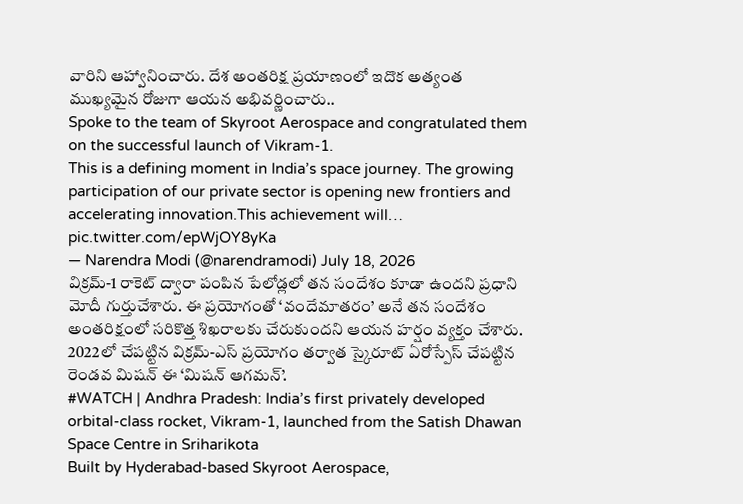వారిని ఆహ్వానించారు. దేశ అంతరిక్ష ప్రయాణంలో ఇదొక అత్యంత ముఖ్యమైన రోజుగా ఆయన అభివర్ణించారు..
Spoke to the team of Skyroot Aerospace and congratulated them on the successful launch of Vikram-1.
This is a defining moment in India’s space journey. The growing participation of our private sector is opening new frontiers and accelerating innovation.This achievement will… pic.twitter.com/epWjOY8yKa
— Narendra Modi (@narendramodi) July 18, 2026
విక్రమ్-1 రాకెట్ ద్వారా పంపిన పేలోడ్లలో తన సందేశం కూడా ఉందని ప్రధాని మోదీ గుర్తుచేశారు. ఈ ప్రయోగంతో ‘వందేమాతరం’ అనే తన సందేశం అంతరిక్షంలో సరికొత్త శిఖరాలకు చేరుకుందని ఆయన హర్షం వ్యక్తం చేశారు. 2022లో చేపట్టిన విక్రమ్-ఎస్ ప్రయోగం తర్వాత స్కైరూట్ ఏరోస్పేస్ చేపట్టిన రెండవ మిషన్ ఈ ‘మిషన్ ఆగమన్’.
#WATCH | Andhra Pradesh: India’s first privately developed orbital-class rocket, Vikram-1, launched from the Satish Dhawan Space Centre in Sriharikota
Built by Hyderabad-based Skyroot Aerospace,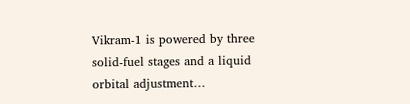Vikram-1 is powered by three solid-fuel stages and a liquid orbital adjustment…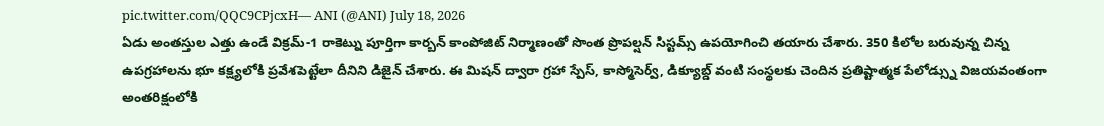pic.twitter.com/QQC9CPjcxH— ANI (@ANI) July 18, 2026
ఏడు అంతస్తుల ఎత్తు ఉండే విక్రమ్-1 రాకెట్ను పూర్తిగా కార్బన్ కాంపోజిట్ నిర్మాణంతో సొంత ప్రొపల్షన్ సిస్టమ్స్ ఉపయోగించి తయారు చేశారు. 350 కిలోల బరువున్న చిన్న ఉపగ్రహాలను భూ కక్ష్యలోకి ప్రవేశపెట్టేలా దీనిని డిజైన్ చేశారు. ఈ మిషన్ ద్వారా గ్రహా స్పేస్, కాస్మోసెర్వ్, డిక్యూబ్డ్ వంటి సంస్థలకు చెందిన ప్రతిష్టాత్మక పేలోడ్స్ను విజయవంతంగా అంతరిక్షంలోకి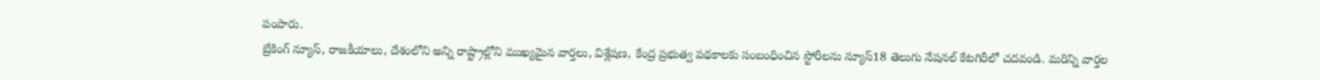పంపారు.
బ్రేకింగ్ న్యూస్, రాజకీయాలు, దేశంలోని అన్ని రాష్ట్రాల్లోని ముఖ్యమైన వార్తలు, విశ్లేషణ, కేంద్ర ప్రభుత్వ పథకాలకు సంబంధించిన స్టోరీలను న్యూస్18 తెలుగు నేషనల్ కేటగిరీలో చదవండి. మరిన్ని వార్తల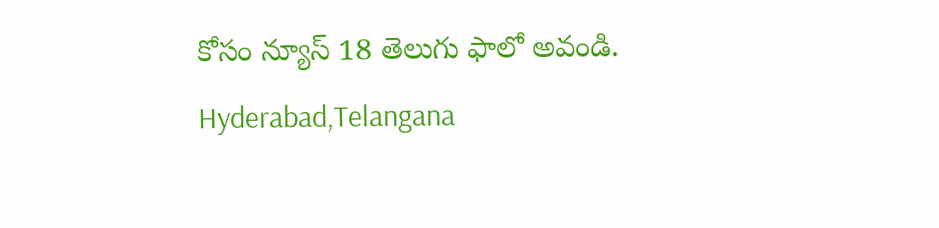కోసం న్యూస్ 18 తెలుగు ఫాలో అవండి.
Hyderabad,Telangana